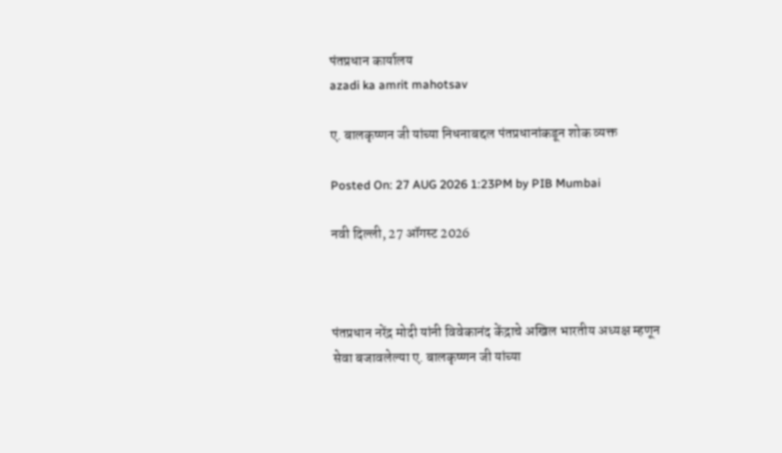पंतप्रधान कार्यालय
azadi ka amrit mahotsav

ए. बालकृष्णन जी यांच्या निधनाबद्दल पंतप्रधानांकडून शोक व्यक्त

Posted On: 27 AUG 2026 1:23PM by PIB Mumbai

नवी दिल्‍ली, 27 ऑगस्‍ट 2026



पंतप्रधान नरेंद्र मोदी यांनी विवेकानंद केंद्राचे अखिल भारतीय अध्यक्ष म्हणून सेवा बजावलेल्या ए. बालकृष्णन जी यांच्या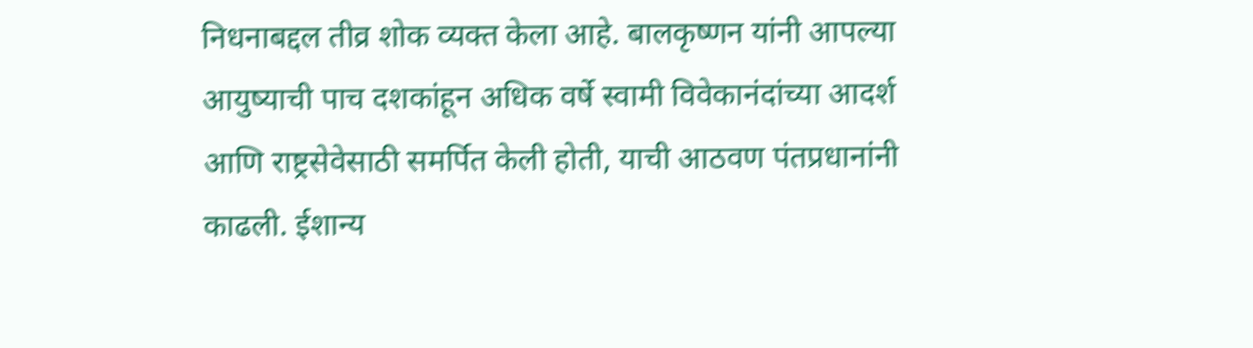निधनाबद्दल तीव्र शोक व्यक्त केला आहे. बालकृष्णन यांनी आपल्या आयुष्याची पाच दशकांहून अधिक वर्षे स्वामी विवेकानंदांच्या आदर्श आणि राष्ट्रसेवेसाठी समर्पित केली होती, याची आठवण पंतप्रधानांनी काढली. ईशान्य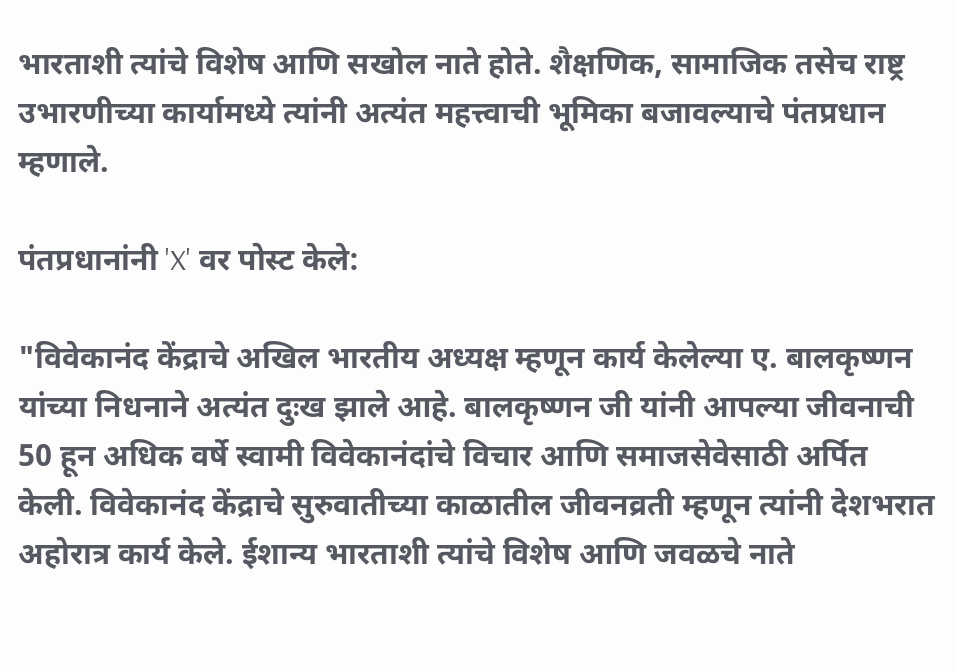भारताशी त्यांचे विशेष आणि सखोल नाते होते. शैक्षणिक, सामाजिक तसेच राष्ट्र उभारणीच्या कार्यामध्ये त्यांनी अत्यंत महत्त्वाची भूमिका बजावल्याचे पंतप्रधान म्हणाले.

पंतप्रधानांनी 'X' वर पोस्ट केले:

"विवेकानंद केंद्राचे अखिल भारतीय अध्यक्ष म्हणून कार्य केलेल्या ए. बालकृष्णन यांच्या निधनाने अत्यंत दुःख झाले आहे. बालकृष्णन जी यांनी आपल्या जीवनाची 50 हून अधिक वर्षे स्वामी विवेकानंदांचे विचार आणि समाजसेवेसाठी अर्पित केली. विवेकानंद केंद्राचे सुरुवातीच्या काळातील जीवनव्रती म्हणून त्यांनी देशभरात अहोरात्र कार्य केले. ईशान्य भारताशी त्यांचे विशेष आणि जवळचे नाते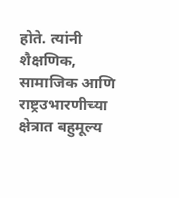होते. त्यांनी शैक्षणिक, सामाजिक आणि राष्ट्रउभारणीच्या क्षेत्रात बहुमूल्य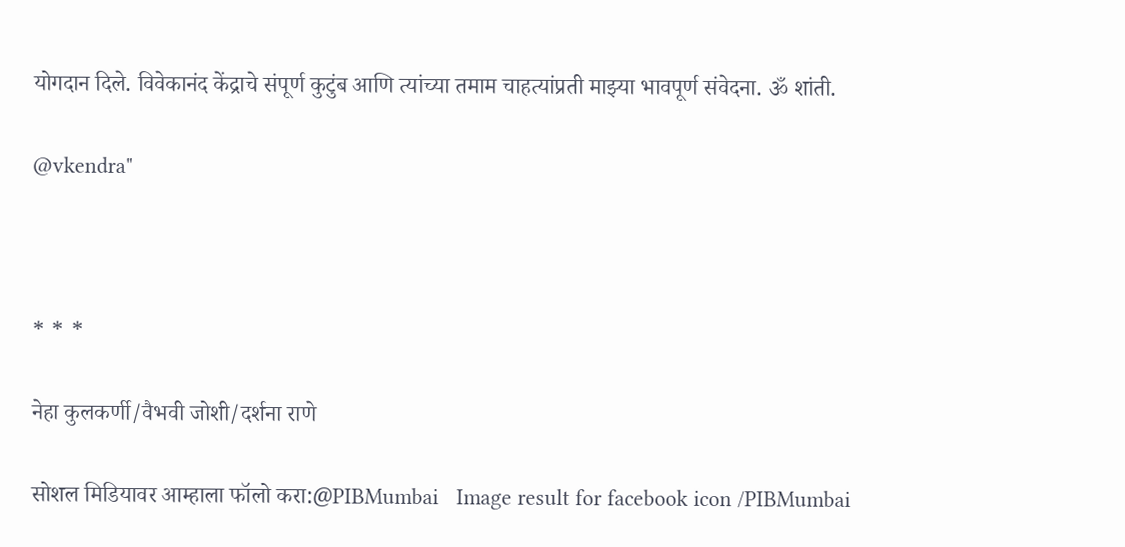योगदान दिले. विवेकानंद केंद्राचे संपूर्ण कुटुंब आणि त्यांच्या तमाम चाहत्यांप्रती माझ्या भावपूर्ण संवेदना. ॐ शांती.

@vkendra"



* * *

नेहा कुलकर्णी/वैभवी जोशी/दर्शना राणे

सोशल मिडियावर आम्हाला फॉलो करा:@PIBMumbai   Image result for facebook icon /PIBMumbai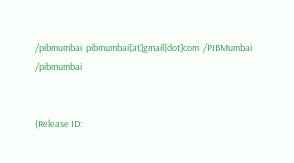/pibmumbai  pibmumbai[at]gmail[dot]com  /PIBMumbai    /pibmumbai


(Release ID: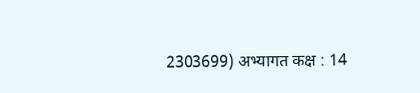2303699) अभ्यागत कक्ष : 14